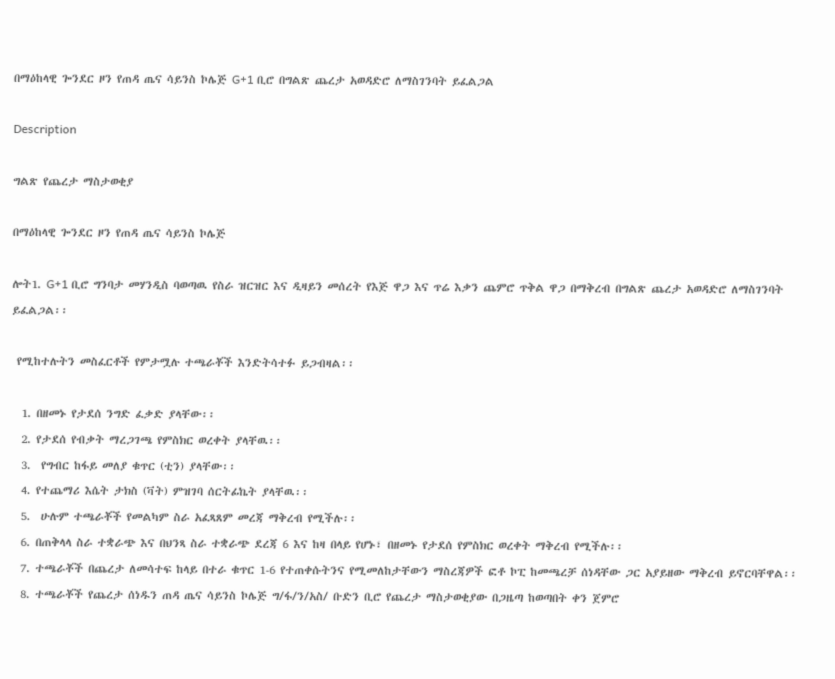በማዕከላዊ ጐንደር ዞን የጠዳ ጤና ሳይንስ ኮሌጅ G+1 ቢሮ በግልጽ ጨረታ አወዳድሮ ለማስገንባት ይፈልጋል

Description

ግልጽ የጨረታ ማስታወቂያ

በማዕከላዊ ጐንደር ዞን የጠዳ ጤና ሳይንስ ኮሌጅ

ሎት1. G+1 ቢሮ ግንባታ መሃንዲስ ባወጣዉ የስራ ዝርዝር እና ዲዛይን መሰረት የእጅ ዋጋ እና ጥሬ እቃን ጨምሮ ጥቅል ዋጋ በማቅረብ በግልጽ ጨረታ አወዳድሮ ለማስገንባት ይፈልጋል፡፡

 የሚከተሉትን መስፈርቶች የምታሟሉ ተጫራቾች እንድትሳተፉ ይጋብዛል፡፡

  1. በዘመኑ የታደሰ ንግድ ፈቃድ ያላቸው፡፡
  2. የታደሰ የብቃት ማረጋገጫ የምስክር ወረቀት ያላቸዉ፡፡
  3.  የግብር ከፋይ መለያ ቁጥር (ቲን) ያላቸው፡፡
  4. የተጨማሪ እሴት ታክስ (ቫት) ምዝገባ ሰርትፊኬት ያላቸዉ፡፡
  5.  ሁሉም ተጫራቾች የመልካም ስራ አፈጻጸም መረጃ ማቅረብ የሚችሉ፡፡
  6. በጠቅላላ ስራ ተቋራጭ እና በህንጻ ስራ ተቋራጭ ደረጃ 6 እና ከዛ በላይ የሆኑ፣ በዘመኑ የታደሰ የምስክር ወረቀት ማቅረብ የሚችሉ፡፡
  7. ተጫራቾች በጨረታ ለመሳተፍ ከላይ በተራ ቁጥር 1-6 የተጠቀሱትንና የሚመለከታቸውን ማስረጃዎች ፎቶ ኮፒ ከመጫረቻ ሰነዳቸው ጋር አያይዘው ማቅረብ ይኖርባቸዋል፡፡
  8. ተጫራቾች የጨረታ ሰነዱን ጠዳ ጤና ሳይንስ ኮሌጅ ግ/ፋ/ን/አስ/ ቡድን ቢሮ የጨረታ ማስታወቂያው በጋዜጣ ከወጣበት ቀን ጀምሮ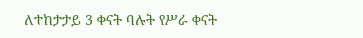ለተከታታይ 3 ቀናት ባሉት የሥራ ቀናት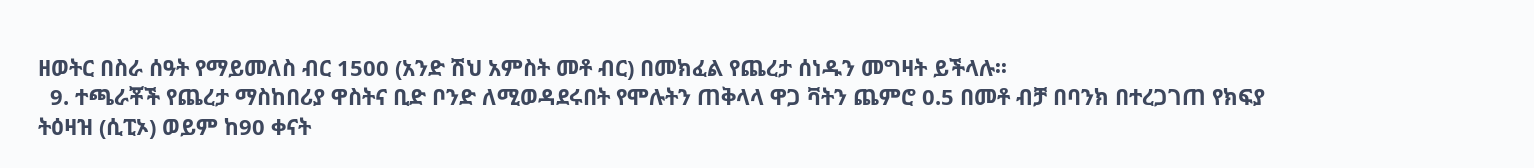ዘወትር በስራ ሰዓት የማይመለስ ብር 1500 (አንድ ሽህ አምስት መቶ ብር) በመክፈል የጨረታ ሰነዱን መግዛት ይችላሉ፡፡
  9. ተጫራቾች የጨረታ ማስከበሪያ ዋስትና ቢድ ቦንድ ለሚወዳደሩበት የሞሉትን ጠቅላላ ዋጋ ቫትን ጨምሮ 0.5 በመቶ ብቻ በባንክ በተረጋገጠ የክፍያ ትዕዛዝ (ሲፒኦ) ወይም ከ90 ቀናት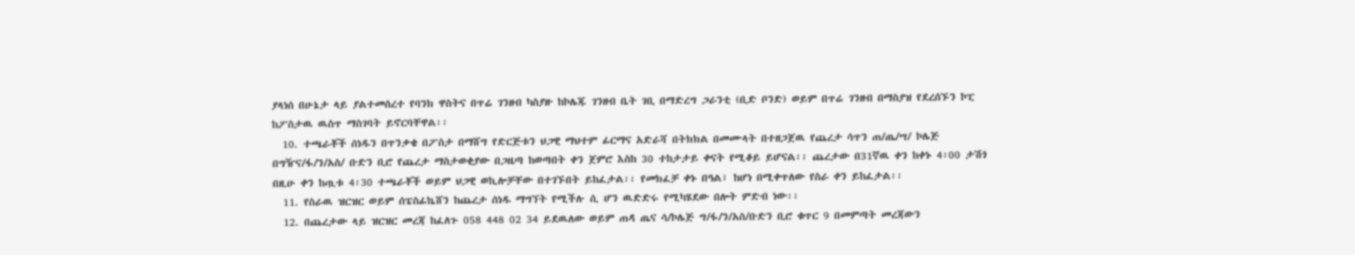ያላነሰ በሁኔታ ላይ ያልተመሰረተ የባንክ ዋስትና በጥሬ ገንዘብ ካስያዙ ከኮሌጁ ገንዘብ ቤት ገቢ በማድረግ ጋራንቲ (ቢድ ቦንድ) ወይም በጥሬ ገንዘብ በማስያዝ የደረሰኙን ኮፒ ከፖስታዉ ዉስጥ ማስገባት ይኖርባቸዋል፡፡
  10. ተጫራቾች ሰነዱን በጥንቃቄ በፖስታ በማሸግ የድርጅቱን ህጋዊ ማህተም ፊርማና አድራሻ በትክክል በመሙላት በተዘጋጀዉ የጨረታ ሳጥን ጠ/ጤ/ሣ/ ኮሌጅ በግዥና/ፋ/ን/አስ/ ቡድን ቢሮ የጨረታ ማስታወቂያው በጋዜጣ ከወጣበት ቀን ጀምሮ እስከ 30 ተከታታይ ቀናት የሚቆይ ይሆናል፡፡ ጨረታው በ31ኛዉ ቀን ከቀኑ 4፡00 ታሽጎ በዚሁ ቀን ከጧቱ 4፡30 ተጫራቾች ወይም ህጋዊ ወኪሎቻቸው በተገኙበት ይከፈታል፡፡ የመክፈቻ ቀኑ በዓል፣ ከሆነ በሚቀጥለው የስራ ቀን ይከፈታል፡፡
  11. የስራዉ ዝርዝር ወይም ሰፔስፊኬሸን ከጨረታ ሰነዱ ማግኘት የሚችሉ ሲ ሆን ዉድድሩ የሚካሄደው በሎት ምድብ ነው፡፡
  12. በጨረታው ላይ ዝርዝር መረጃ ከፈለጉ 058 448 02 34 ይደዉለው ወይም ጠዳ ጤና ሳ/ኮሌጅ ግ/ፋ/ን/አስ/ቡድን ቢሮ ቁጥር 9 በመምጣት መረጃውን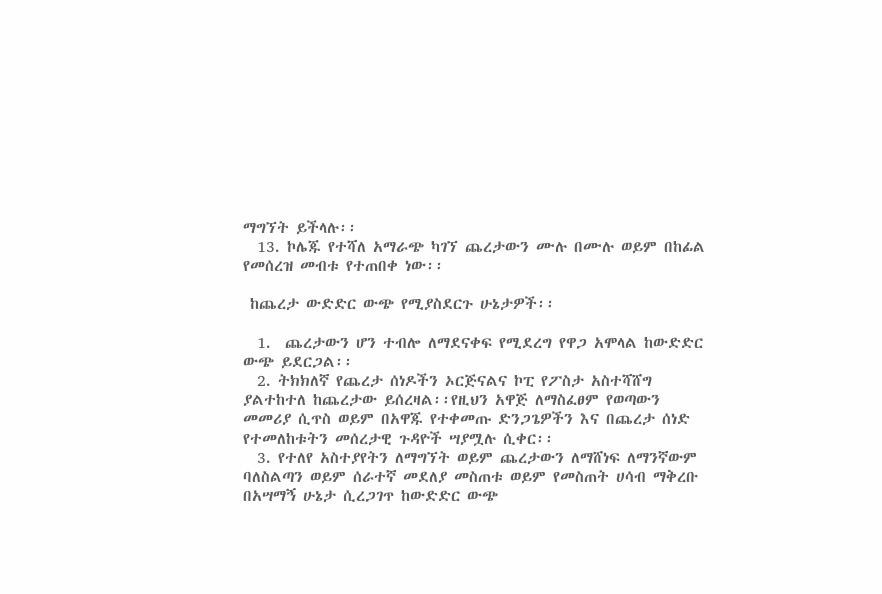ማግኘት ይችላሉ፡፡
  13. ኮሌጁ የተሻለ አማራጭ ካገኘ ጨረታውን ሙሉ በሙሉ ወይም በከፊል የመሰረዝ መብቱ የተጠበቀ ነው፡፡

 ከጨረታ ውድድር ውጭ የሚያስደርጉ ሁኔታዎች፡፡

  1.  ጨረታውን ሆን ተብሎ ለማደናቀፍ የሚደረግ የዋጋ አሞላል ከውድድር ውጭ ይደርጋል፡፡
  2. ትክክለኛ የጨረታ ሰነዶችን ኦርጅናልና ኮፒ የፖስታ አስተሻሸግ ያልተከተለ ከጨረታው ይሰረዛል፡፡የዚህን አዋጅ ለማስፈፀም የወጣውን መመሪያ ሲጥስ ወይም በአዋጁ የተቀመጡ ድንጋጌዎችን እና በጨረታ ሰነድ የተመለከቱትን መሰረታዊ ጉዳዮች ሣያሟሉ ሲቀር፡፡
  3. የተለየ አስተያየትን ለማግኘት ወይም ጨረታውን ለማሸነፍ ለማንኛውም ባለስልጣን ወይም ሰራተኛ መደለያ መስጠቱ ወይም የመስጠት ሀሳብ ማቅረቡ በአሣማኝ ሁኔታ ሲረጋገጥ ከውድድር ውጭ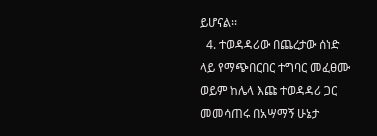ይሆናል፡፡
  4. ተወዳዳሪው በጨረታው ሰነድ ላይ የማጭበርበር ተግባር መፈፀሙ ወይም ከሌላ እጩ ተወዳዳሪ ጋር መመሳጠሩ በአሣማኝ ሁኔታ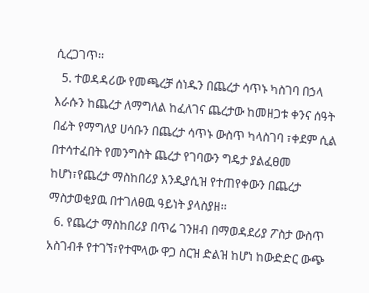ሲረጋገጥ፡፡
  5. ተወዳዳሪው የመጫረቻ ሰነዱን በጨረታ ሳጥኑ ካስገባ በኃላ እራሱን ከጨረታ ለማግለል ከፈለገና ጨረታው ከመዘጋቱ ቀንና ሰዓት በፊት የማግለያ ሀሳቡን በጨረታ ሳጥኑ ውስጥ ካላስገባ ፣ቀደም ሲል በተሳተፈበት የመንግስት ጨረታ የገባውን ግዴታ ያልፈፀመ ከሆነ፣የጨረታ ማስከበሪያ እንዲያሲዝ የተጠየቀውን በጨረታ ማስታወቂያዉ በተገለፀዉ ዓይነት ያላስያዘ፡፡
  6. የጨረታ ማስከበሪያ በጥሬ ገንዘብ በማወዳደሪያ ፖስታ ውስጥ አስገብቶ የተገኘ፣የተሞላው ዋጋ ስርዝ ድልዝ ከሆነ ከውድድር ውጭ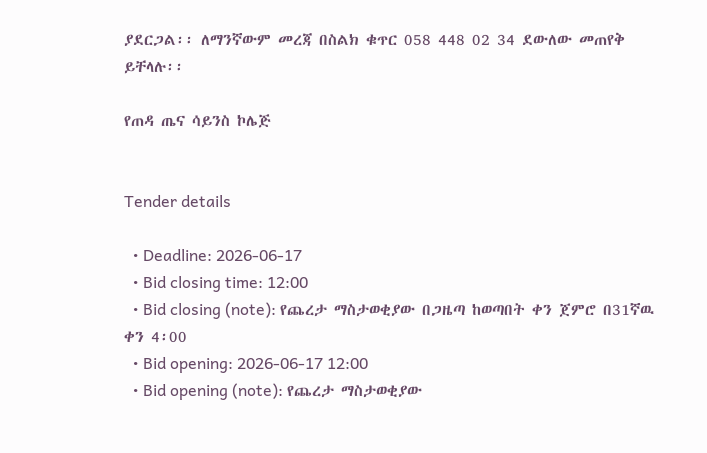ያደርጋል፡፡ ለማንኛውም መረጃ በስልክ ቁጥር 058 448 02 34 ደውለው መጠየቅ ይቸላሉ፡፡

የጠዳ ጤና ሳይንስ ኮሌጅ


Tender details

  • Deadline: 2026-06-17
  • Bid closing time: 12:00
  • Bid closing (note): የጨረታ ማስታወቂያው በጋዜጣ ከወጣበት ቀን ጀምሮ በ31ኛዉ ቀን 4፡00
  • Bid opening: 2026-06-17 12:00
  • Bid opening (note): የጨረታ ማስታወቂያው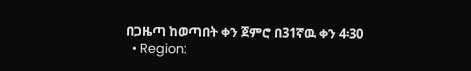በጋዜጣ ከወጣበት ቀን ጀምሮ በ31ኛዉ ቀን 4፡30
  • Region: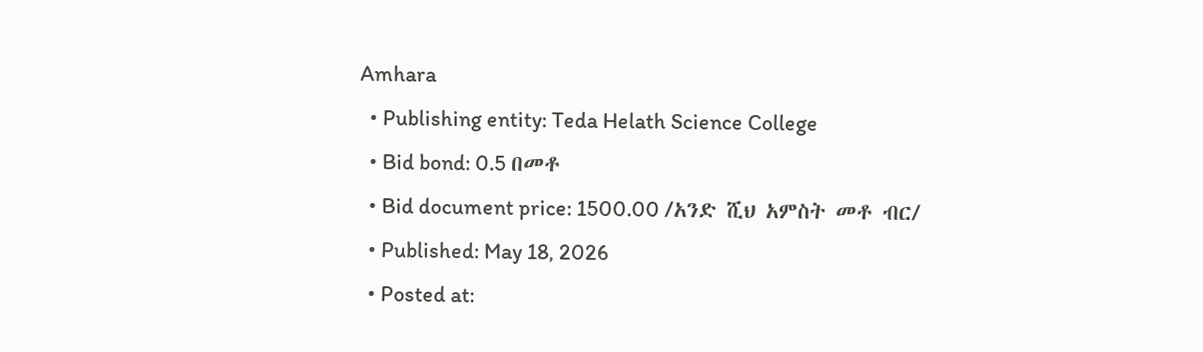Amhara
  • Publishing entity: Teda Helath Science College
  • Bid bond: 0.5 በመቶ
  • Bid document price: 1500.00 /አንድ ሺህ አምስት መቶ ብር/
  • Published: May 18, 2026
  • Posted at: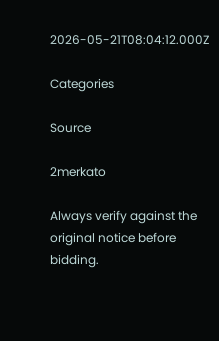2026-05-21T08:04:12.000Z

Categories

Source

2merkato

Always verify against the original notice before bidding.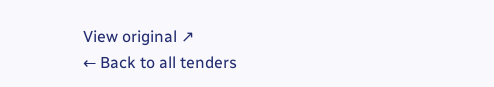View original ↗
← Back to all tenders